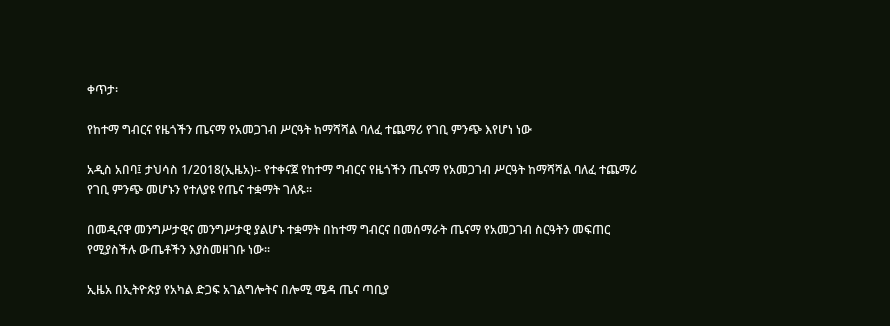ቀጥታ፡

የከተማ ግብርና የዜጎችን ጤናማ የአመጋገብ ሥርዓት ከማሻሻል ባለፈ ተጨማሪ የገቢ ምንጭ እየሆነ ነው

አዲስ አበባ፤ ታህሳስ 1/2018(ኢዜአ)፡- የተቀናጀ የከተማ ግብርና የዜጎችን ጤናማ የአመጋገብ ሥርዓት ከማሻሻል ባለፈ ተጨማሪ የገቢ ምንጭ መሆኑን የተለያዩ የጤና ተቋማት ገለጹ፡፡

በመዲናዋ መንግሥታዊና መንግሥታዊ ያልሆኑ ተቋማት በከተማ ግብርና በመሰማራት ጤናማ የአመጋገብ ስርዓትን መፍጠር የሚያስችሉ ውጤቶችን እያስመዘገቡ ነው፡፡

ኢዜአ በኢትዮጵያ የአካል ድጋፍ አገልግሎትና በሎሚ ሜዳ ጤና ጣቢያ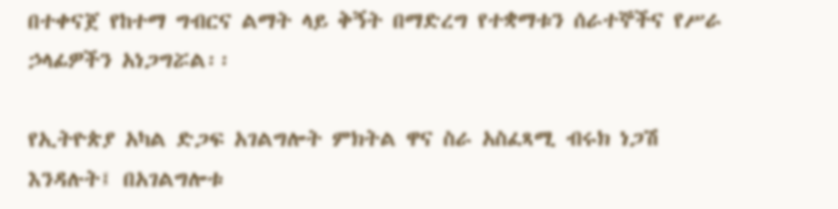በተቀናጀ የከተማ ግብርና ልማት ላይ ቅኝት በማድረግ የተቋማቱን ሰራተኞችና የሥራ ኃላፊዎችን አነጋግሯል፡፡

የኢትዮጵያ አካል ድጋፍ አገልግሎት ምክትል ዋና ስራ አስፈጻሚ ብሩክ ነጋሽ እንዳሉት፤ በአገልግሎቱ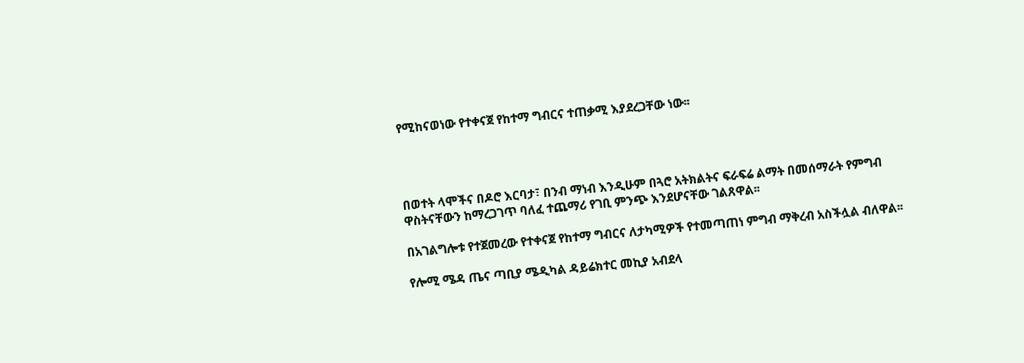የሚከናወነው የተቀናጀ የከተማ ግብርና ተጠቃሚ እያደረጋቸው ነው፡፡




በወተት ላሞችና በዶሮ እርባታ፣ በንብ ማነብ እንዲሁም በጓሮ አትክልትና ፍራፍሬ ልማት በመሰማራት የምግብ ዋስትናቸውን ከማረጋገጥ ባለፈ ተጨማሪ የገቢ ምንጭ እንደሆናቸው ገልጸዋል፡፡

በአገልግሎቱ የተጀመረው የተቀናጀ የከተማ ግብርና ለታካሚዎች የተመጣጠነ ምግብ ማቅረብ አስችሏል ብለዋል፡፡

የሎሚ ሜዳ ጤና ጣቢያ ሜዲካል ዳይሬክተር መኪያ አብደላ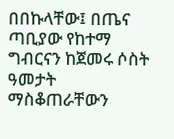በበኩላቸው፤ በጤና ጣቢያው የከተማ ግብርናን ከጀመሩ ሶስት ዓመታት ማስቆጠራቸውን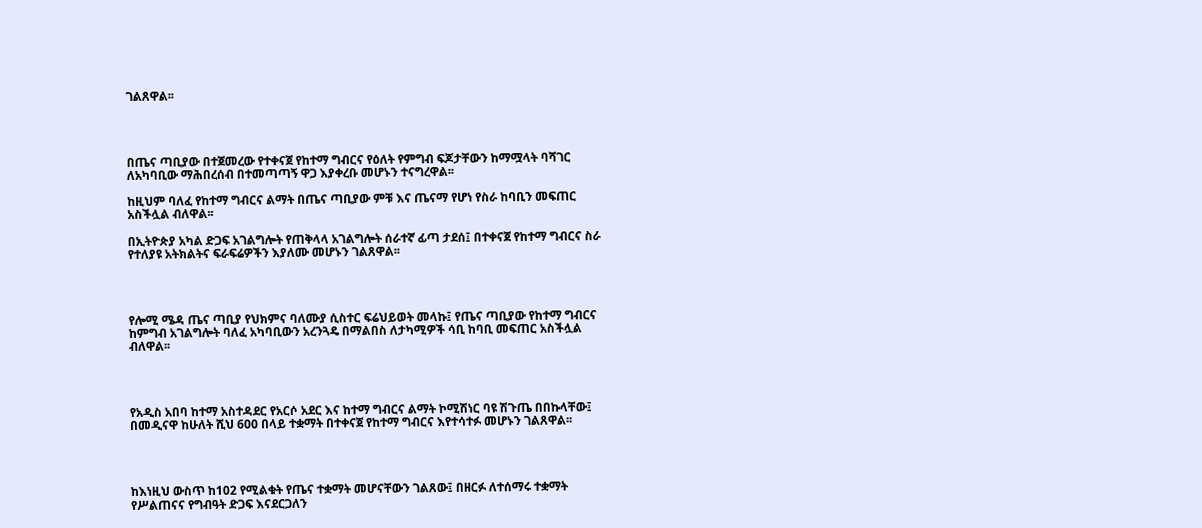ገልጸዋል፡፡




በጤና ጣቢያው በተጀመረው የተቀናጀ የከተማ ግብርና የዕለት የምግብ ፍጆታቸውን ከማሟላት ባሻገር ለአካባቢው ማሕበረሰብ በተመጣጣኝ ዋጋ እያቀረቡ መሆኑን ተናግረዋል፡፡

ከዚህም ባለፈ የከተማ ግብርና ልማት በጤና ጣቢያው ምቹ እና ጤናማ የሆነ የስራ ከባቢን መፍጠር አስችሏል ብለዋል፡፡

በኢትዮጵያ አካል ድጋፍ አገልግሎት የጠቅላላ አገልግሎት ሰራተኛ ፊጣ ታደሰ፤ በተቀናጀ የከተማ ግብርና ስራ የተለያዩ አትክልትና ፍራፍሬዎችን እያለሙ መሆኑን ገልጸዋል፡፡




የሎሚ ሜዳ ጤና ጣቢያ የህክምና ባለሙያ ሲስተር ፍሬህይወት መላኩ፤ የጤና ጣቢያው የከተማ ግብርና ከምግብ አገልግሎት ባለፈ አካባቢውን አረንጓዴ በማልበስ ለታካሚዎች ሳቢ ከባቢ መፍጠር አስችሏል ብለዋል፡፡




የአዲስ አበባ ከተማ አስተዳደር የአርሶ አደር እና ከተማ ግብርና ልማት ኮሚሽነር ባዩ ሽጉጤ በበኩላቸው፤ በመዲናዋ ከሁለት ሺህ 600 በላይ ተቋማት በተቀናጀ የከተማ ግብርና እየተሳተፉ መሆኑን ገልጸዋል፡፡




ከእነዚህ ውስጥ ከ102 የሚልቁት የጤና ተቋማት መሆናቸውን ገልጸው፤ በዘርፉ ለተሰማሩ ተቋማት የሥልጠናና የግብዓት ድጋፍ እናደርጋለን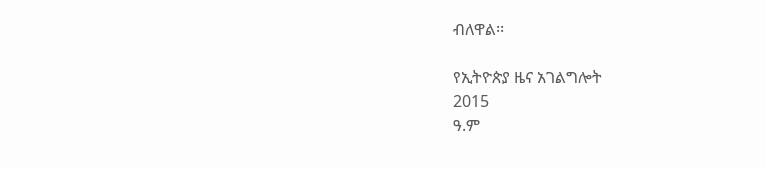ብለዋል፡፡

የኢትዮጵያ ዜና አገልግሎት
2015
ዓ.ም